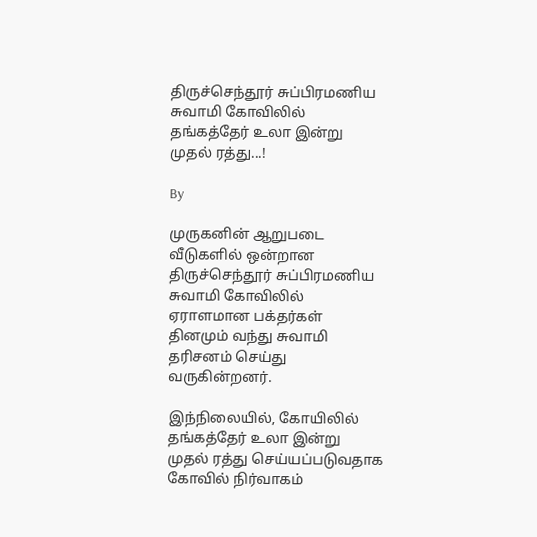திருச்செந்தூர் சுப்பிரமணிய சுவாமி கோவிலில் தங்கத்தேர் உலா இன்று முதல் ரத்து...!

By

முருகனின் ஆறுபடை வீடுகளில் ஒன்றான திருச்செந்தூர் சுப்பிரமணிய சுவாமி கோவிலில் ஏராளமான பக்தர்கள் தினமும் வந்து சுவாமி தரிசனம் செய்து வருகின்றனர்.

இந்நிலையில், கோயிலில் தங்கத்தேர் உலா இன்று முதல் ரத்து செய்யப்படுவதாக கோவில் நிர்வாகம்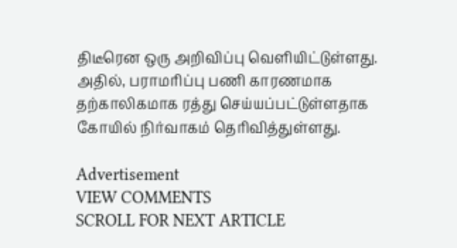திடீரென ஒரு அறிவிப்பு வெளியிட்டுள்ளது. அதில், பராமரிப்பு பணி காரணமாக தற்காலிகமாக ரத்து செய்யப்பட்டுள்ளதாக கோயில் நிர்வாகம் தெரிவித்துள்ளது.

Advertisement
VIEW COMMENTS
SCROLL FOR NEXT ARTICLE